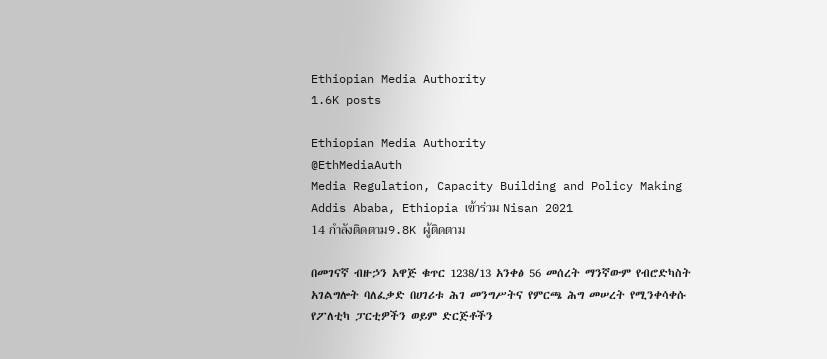Ethiopian Media Authority
1.6K posts

Ethiopian Media Authority
@EthMediaAuth
Media Regulation, Capacity Building and Policy Making
Addis Ababa, Ethiopia เข้าร่วม Nisan 2021
14 กำลังติดตาม9.8K ผู้ติดตาม

በመገናኛ ብዙኃን አዋጅ ቁጥር 1238/13 አንቀፅ 56 መሰረት ማንኛውም የብሮድካስት አገልግሎት ባለፈቃድ በሀገሪቱ ሕገ መንግሥትና የምርጫ ሕግ መሠረት የሚንቀሳቀሱ የፖለቲካ ፓርቲዎችን ወይም ድርጅቶችን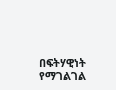በፍትሃዊነት የማገልገል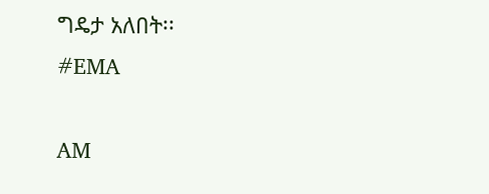ግዴታ አለበት፡፡
#EMA

AM